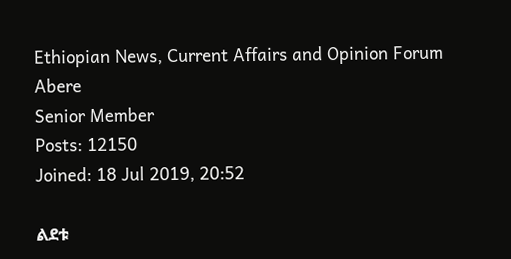Ethiopian News, Current Affairs and Opinion Forum
Abere
Senior Member
Posts: 12150
Joined: 18 Jul 2019, 20:52

ልደቱ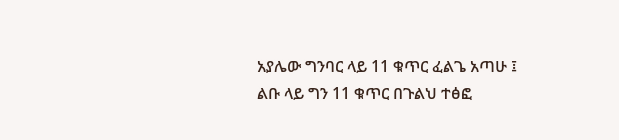አያሌው ግንባር ላይ 11 ቁጥር ፈልጌ አጣሁ ፤ ልቡ ላይ ግን 11 ቁጥር በጉልህ ተፅፎ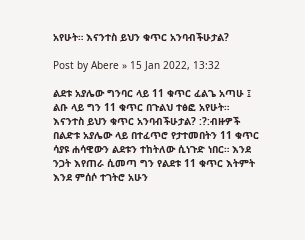አየሁት። እናንተስ ይህን ቁጥር አንባብችሁታል?

Post by Abere » 15 Jan 2022, 13:32

ልደቱ አያሌው ግንባር ላይ 11 ቁጥር ፈልጌ አጣሁ ፤ ልቡ ላይ ግን 11 ቁጥር በጉልህ ተፅፎ አየሁት። እናንተስ ይህን ቁጥር አንባብችሁታል? :?:ብዙዎች በልድቱ አያሌው ላይ በተፈጥሮ የታተመበትን 11 ቁጥር ሳያዩ ሐሳዊውን ልደቱን ተከትለው ሲነጉድ ነበር። እንደ ንጋት እየጠራ ሲመጣ ግን የልደቱ 11 ቁጥር እትምት እንደ ምሰሶ ተገትሮ አሁን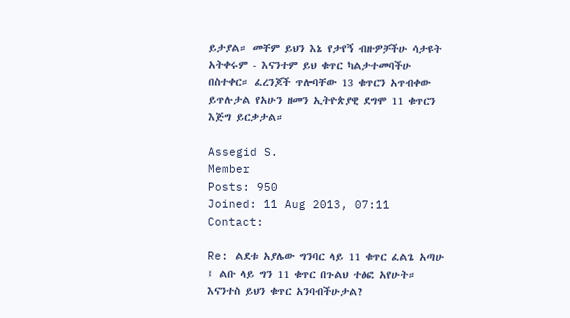ይታያል። መቸም ይህን እኔ የታየኝ ብዙዎቻችሁ ሳታዩት አትቀሩም - እናንተም ይህ ቁጥር ካልታተመባችሁ በስተቀር። ፈረንጆች ጥሎባቸው 13 ቁጥርን አጥብቀው ይጥሉታል የአሁን ዘመን ኢትዮጵያዊ ደግሞ 11 ቁጥርን እጅግ ይርቃታል።

Assegid S.
Member
Posts: 950
Joined: 11 Aug 2013, 07:11
Contact:

Re: ልደቱ አያሌው ግንባር ላይ 11 ቁጥር ፈልጌ አጣሁ ፤ ልቡ ላይ ግን 11 ቁጥር በጉልህ ተፅፎ አየሁት። እናንተስ ይህን ቁጥር አንባብችሁታል?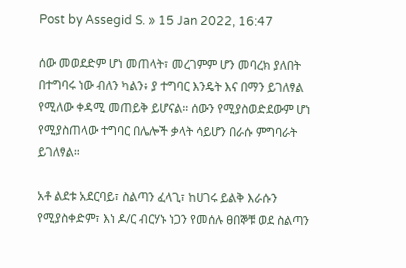Post by Assegid S. » 15 Jan 2022, 16:47

ሰው መወደድም ሆነ መጠላት፣ መረገምም ሆን መባረክ ያለበት በተግባሩ ነው ብለን ካልን፥ ያ ተግባር እንዴት እና በማን ይገለፃል የሚለው ቀዳሚ መጠይቅ ይሆናል። ሰውን የሚያስወድደውም ሆነ የሚያስጠላው ተግባር በሌሎች ቃላት ሳይሆን በራሱ ምግባራት ይገለፃል።

አቶ ልደቱ አደርባይ፣ ስልጣን ፈላጊ፣ ከሀገሩ ይልቅ እራሱን የሚያስቀድም፣ እነ ዶ/ር ብርሃኑ ነጋን የመሰሉ ፀበኞቹ ወደ ስልጣን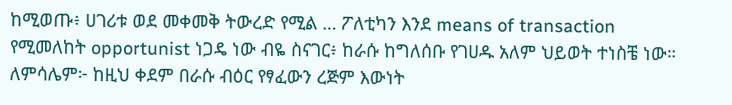ከሚወጡ፥ ሀገሪቱ ወደ መቀመቅ ትውረድ የሚል … ፖለቲካን እንደ means of transaction የሚመለከት opportunist ነጋዴ ነው ብዬ ስናገር፥ ከራሱ ከግለሰቡ የገሀዱ አለም ህይወት ተነስቼ ነው። ለምሳሌም፦ ከዚህ ቀደም በራሱ ብዕር የፃፈውን ረጅም እውነት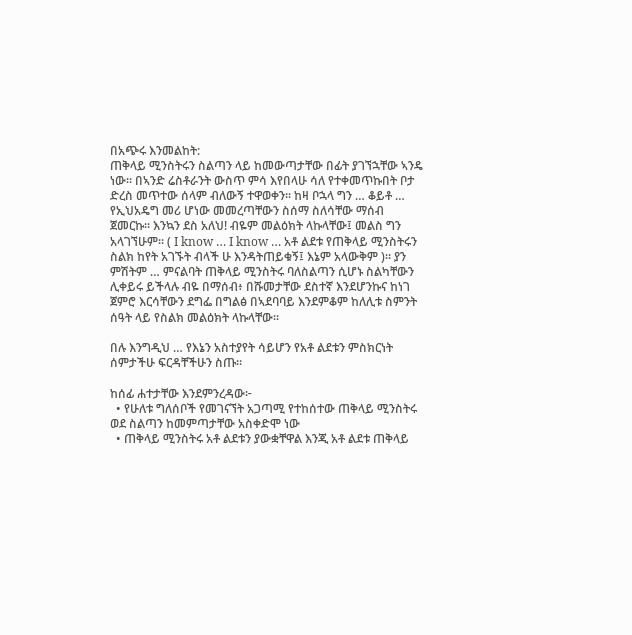በአጭሩ እንመልከት:
ጠቅላይ ሚንስትሩን ስልጣን ላይ ከመውጣታቸው በፊት ያገኘኋቸው ኣንዴ ነው። በኣንድ ሬስቶራንት ውስጥ ምሳ እየበላሁ ሳለ የተቀመጥኩበት ቦታ ድረስ መጥተው ሰላም ብለውኝ ተዋወቀን። ከዛ ቦኋላ ግን … ቆይቶ … የኢህአዴግ መሪ ሆነው መመረጣቸውን ስሰማ ስለሳቸው ማሰብ ጀመርኩ። እንኳን ደስ አለህ! ብዬም መልዕክት ላኩላቸው፤ መልስ ግን አላገኘሁም። ( I know … I know … አቶ ልደቱ የጠቅላይ ሚንስትሩን ስልክ ከየት አገኙት ብላች ሁ እንዳትጠይቁኝ፤ እኔም አላውቅም )። ያን ምሽትም … ምናልባት ጠቅላይ ሚንስትሩ ባለስልጣን ሲሆኑ ስልካቸውን ሊቀይሩ ይችላሉ ብዬ በማሰብ፥ በሹመታቸው ደስተኛ እንደሆንኩና ከነገ ጀምሮ እርሳቸውን ደግፌ በግልፅ በኣደባባይ እንደምቆም ከለሊቱ ስምንት ሰዓት ላይ የስልክ መልዕክት ላኩላቸው።

በሉ እንግዲህ … የእኔን አስተያየት ሳይሆን የአቶ ልደቱን ምስክርነት ሰምታችሁ ፍርዳቸችሁን ስጡ።

ከሰፊ ሐተታቸው እንደምንረዳው፦
  • የሁለቱ ግለሰቦች የመገናኘት አጋጣሚ የተከሰተው ጠቅላይ ሚንስትሩ ወደ ስልጣን ከመምጣታቸው አስቀድሞ ነው
  • ጠቅላይ ሚንስትሩ አቶ ልደቱን ያውቋቸዋል እንጂ አቶ ልደቱ ጠቅላይ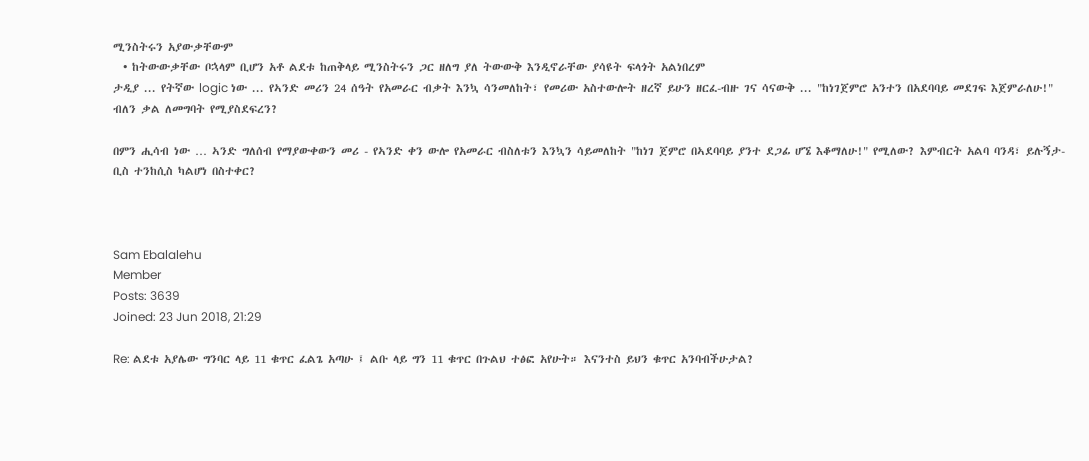ሚንስትሩን አያውቃቸውም
  • ከትውውቃቸው ቦኋላም ቢሆን አቶ ልደቱ ከጠቅላይ ሚንስትሩን ጋር ዘለግ ያለ ትውውቅ እንዲኖራቸው ያሳዩት ፍላጎት አልነበረም
ታዲያ ... የትኛው logic ነው ... የኣንድ መሪን 24 ሰዓት የአመራር ብቃት እንኳ ሳንመለከት፣ የመሪው አስተውሎት ዘረኛ ይሁን ዘርፈ-ብዙ ገና ሳናውቅ ... "ከነገጀምሮ አንተን በአደባባይ መደገፍ እጀምራለሁ!" ብለን ቃል ለመግባት የሚያስደፍረን?

በምን ሒሳብ ነው … ኣንድ ግለሰብ የማያውቀውን መሪ - የኣንድ ቀን ውሎ የአመራር ብስለቱን እንኳን ሳይመለከት "ከነገ ጀምሮ በኣደባባይ ያንተ ደጋፊ ሆኜ እቆማለሁ!" የሚለው? እምብርት አልባ ባንዳ፣ ይሉኝታ-ቢስ ተንከሲስ ካልሆነ በስተቀር?



Sam Ebalalehu
Member
Posts: 3639
Joined: 23 Jun 2018, 21:29

Re: ልደቱ አያሌው ግንባር ላይ 11 ቁጥር ፈልጌ አጣሁ ፤ ልቡ ላይ ግን 11 ቁጥር በጉልህ ተፅፎ አየሁት። እናንተስ ይህን ቁጥር አንባብችሁታል?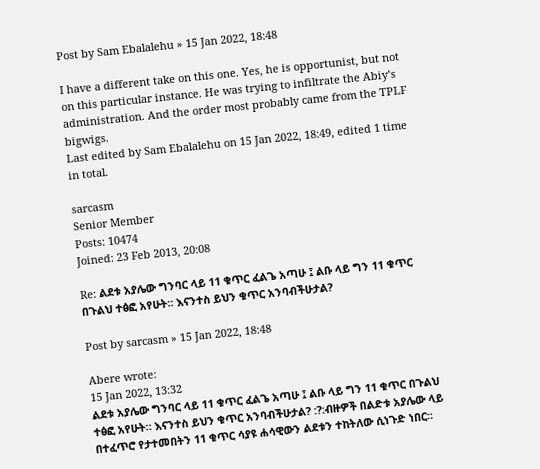Post by Sam Ebalalehu » 15 Jan 2022, 18:48

I have a different take on this one. Yes, he is opportunist, but not on this particular instance. He was trying to infiltrate the Abiy’s administration. And the order most probably came from the TPLF bigwigs.
Last edited by Sam Ebalalehu on 15 Jan 2022, 18:49, edited 1 time in total.

sarcasm
Senior Member
Posts: 10474
Joined: 23 Feb 2013, 20:08

Re: ልደቱ አያሌው ግንባር ላይ 11 ቁጥር ፈልጌ አጣሁ ፤ ልቡ ላይ ግን 11 ቁጥር በጉልህ ተፅፎ አየሁት። እናንተስ ይህን ቁጥር አንባብችሁታል?

Post by sarcasm » 15 Jan 2022, 18:48

Abere wrote:
15 Jan 2022, 13:32
ልደቱ አያሌው ግንባር ላይ 11 ቁጥር ፈልጌ አጣሁ ፤ ልቡ ላይ ግን 11 ቁጥር በጉልህ ተፅፎ አየሁት። እናንተስ ይህን ቁጥር አንባብችሁታል? :?:ብዙዎች በልድቱ አያሌው ላይ በተፈጥሮ የታተመበትን 11 ቁጥር ሳያዩ ሐሳዊውን ልደቱን ተከትለው ሲነጉድ ነበር።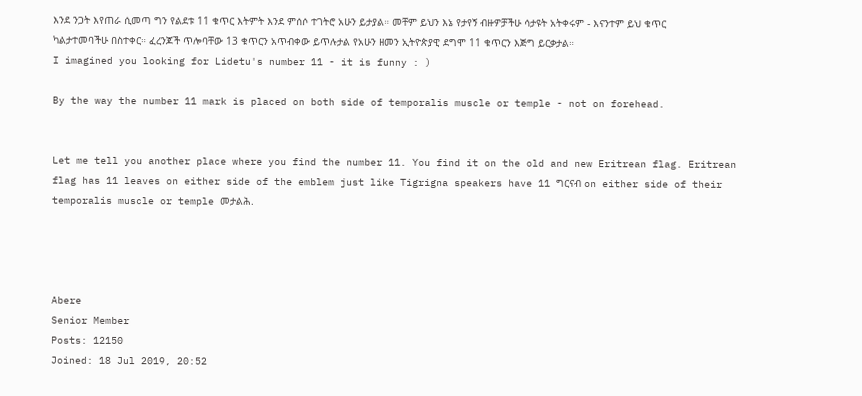እንደ ንጋት እየጠራ ሲመጣ ግን የልደቱ 11 ቁጥር እትምት እንደ ምሰሶ ተገትሮ አሁን ይታያል። መቸም ይህን እኔ የታየኝ ብዙዎቻችሁ ሳታዩት አትቀሩም - እናንተም ይህ ቁጥር ካልታተመባችሁ በስተቀር። ፈረንጆች ጥሎባቸው 13 ቁጥርን አጥብቀው ይጥሉታል የአሁን ዘመን ኢትዮጵያዊ ደግሞ 11 ቁጥርን እጅግ ይርቃታል።
I imagined you looking for Lidetu's number 11 - it is funny : )

By the way the number 11 mark is placed on both side of temporalis muscle or temple - not on forehead.


Let me tell you another place where you find the number 11. You find it on the old and new Eritrean flag. Eritrean flag has 11 leaves on either side of the emblem just like Tigrigna speakers have 11 ግርናብ on either side of their temporalis muscle or temple መታልሕ.




Abere
Senior Member
Posts: 12150
Joined: 18 Jul 2019, 20:52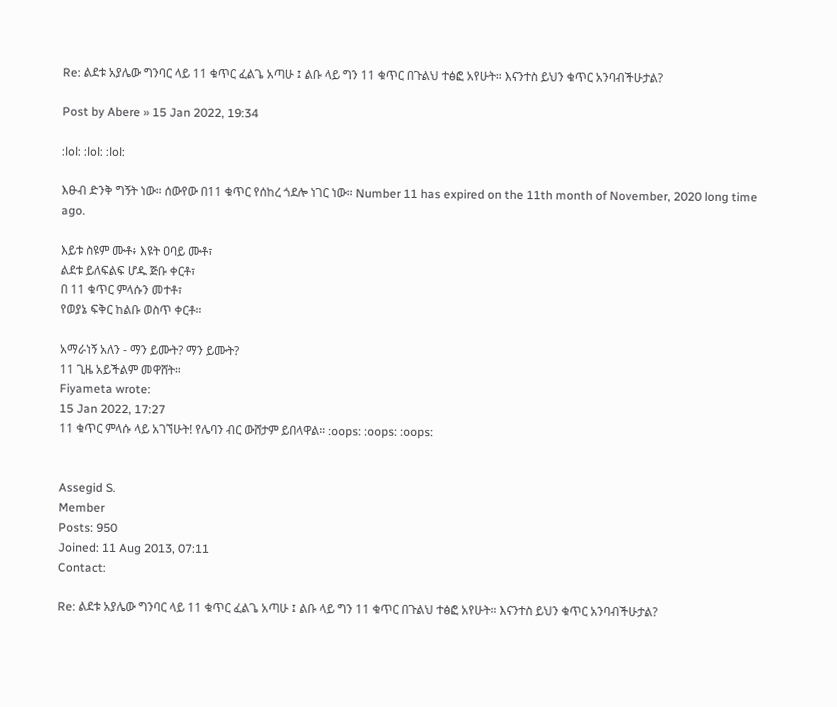Re: ልደቱ አያሌው ግንባር ላይ 11 ቁጥር ፈልጌ አጣሁ ፤ ልቡ ላይ ግን 11 ቁጥር በጉልህ ተፅፎ አየሁት። እናንተስ ይህን ቁጥር አንባብችሁታል?

Post by Abere » 15 Jan 2022, 19:34

:lol: :lol: :lol:

እፁብ ድንቅ ግኝት ነው። ሰውየው በ11 ቁጥር የሰከረ ጎደሎ ነገር ነው። Number 11 has expired on the 11th month of November, 2020 long time ago.

እይቱ ስዩም ሙቶ፥ እዩት ዐባይ ሙቶ፣
ልደቱ ይለፍልፍ ሆዱ ጅቡ ቀርቶ፣
በ 11 ቁጥር ምላሱን መተቶ፣
የወያኔ ፍቅር ከልቡ ወስጥ ቀርቶ።

አማራነኝ አለን - ማን ይሙት? ማን ይሙት?
11 ጊዜ አይችልም መዋሸት።
Fiyameta wrote:
15 Jan 2022, 17:27
11 ቁጥር ምላሱ ላይ አገኘሁት! የሌባን ብር ውሸታም ይበላዋል። :oops: :oops: :oops:


Assegid S.
Member
Posts: 950
Joined: 11 Aug 2013, 07:11
Contact:

Re: ልደቱ አያሌው ግንባር ላይ 11 ቁጥር ፈልጌ አጣሁ ፤ ልቡ ላይ ግን 11 ቁጥር በጉልህ ተፅፎ አየሁት። እናንተስ ይህን ቁጥር አንባብችሁታል?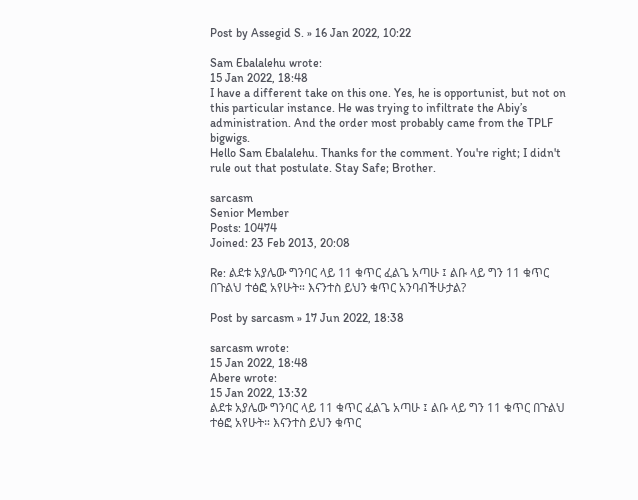Post by Assegid S. » 16 Jan 2022, 10:22

Sam Ebalalehu wrote:
15 Jan 2022, 18:48
I have a different take on this one. Yes, he is opportunist, but not on this particular instance. He was trying to infiltrate the Abiy’s administration. And the order most probably came from the TPLF bigwigs.
Hello Sam Ebalalehu. Thanks for the comment. You're right; I didn't rule out that postulate. Stay Safe; Brother.

sarcasm
Senior Member
Posts: 10474
Joined: 23 Feb 2013, 20:08

Re: ልደቱ አያሌው ግንባር ላይ 11 ቁጥር ፈልጌ አጣሁ ፤ ልቡ ላይ ግን 11 ቁጥር በጉልህ ተፅፎ አየሁት። እናንተስ ይህን ቁጥር አንባብችሁታል?

Post by sarcasm » 17 Jun 2022, 18:38

sarcasm wrote:
15 Jan 2022, 18:48
Abere wrote:
15 Jan 2022, 13:32
ልደቱ አያሌው ግንባር ላይ 11 ቁጥር ፈልጌ አጣሁ ፤ ልቡ ላይ ግን 11 ቁጥር በጉልህ ተፅፎ አየሁት። እናንተስ ይህን ቁጥር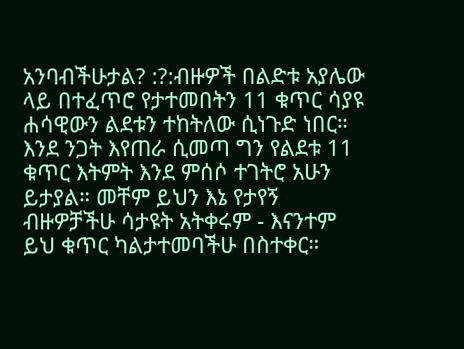አንባብችሁታል? :?:ብዙዎች በልድቱ አያሌው ላይ በተፈጥሮ የታተመበትን 11 ቁጥር ሳያዩ ሐሳዊውን ልደቱን ተከትለው ሲነጉድ ነበር። እንደ ንጋት እየጠራ ሲመጣ ግን የልደቱ 11 ቁጥር እትምት እንደ ምሰሶ ተገትሮ አሁን ይታያል። መቸም ይህን እኔ የታየኝ ብዙዎቻችሁ ሳታዩት አትቀሩም - እናንተም ይህ ቁጥር ካልታተመባችሁ በስተቀር።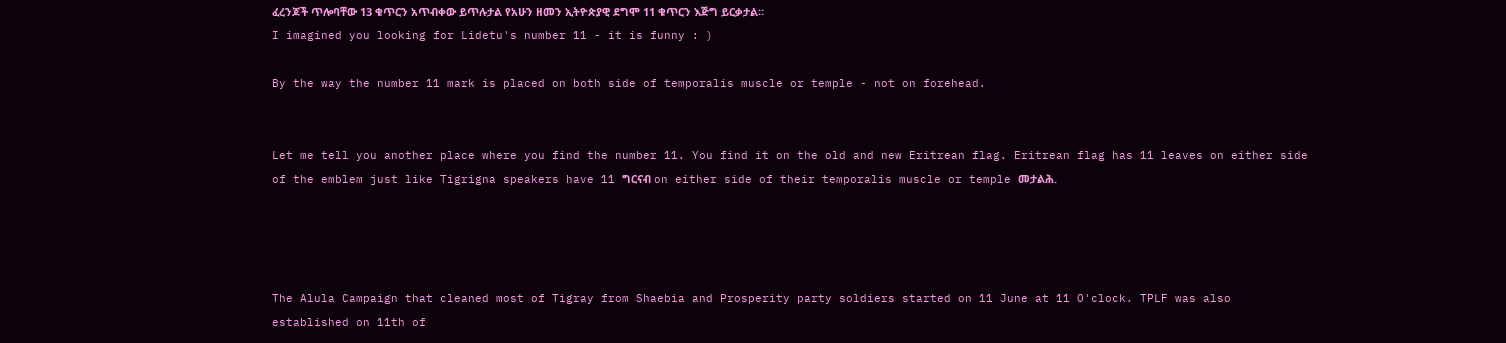ፈረንጆች ጥሎባቸው 13 ቁጥርን አጥብቀው ይጥሉታል የአሁን ዘመን ኢትዮጵያዊ ደግሞ 11 ቁጥርን እጅግ ይርቃታል።
I imagined you looking for Lidetu's number 11 - it is funny : )

By the way the number 11 mark is placed on both side of temporalis muscle or temple - not on forehead.


Let me tell you another place where you find the number 11. You find it on the old and new Eritrean flag. Eritrean flag has 11 leaves on either side of the emblem just like Tigrigna speakers have 11 ግርናብ on either side of their temporalis muscle or temple መታልሕ.




The Alula Campaign that cleaned most of Tigray from Shaebia and Prosperity party soldiers started on 11 June at 11 O'clock. TPLF was also established on 11th of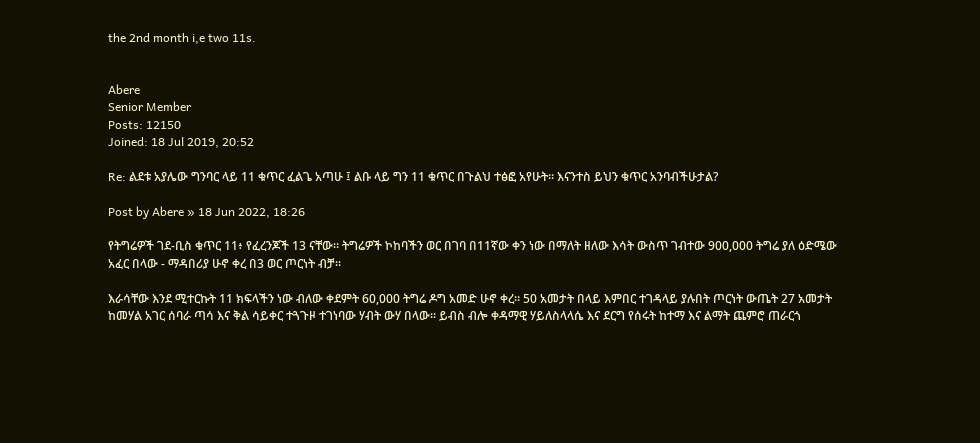the 2nd month i,e two 11s.


Abere
Senior Member
Posts: 12150
Joined: 18 Jul 2019, 20:52

Re: ልደቱ አያሌው ግንባር ላይ 11 ቁጥር ፈልጌ አጣሁ ፤ ልቡ ላይ ግን 11 ቁጥር በጉልህ ተፅፎ አየሁት። እናንተስ ይህን ቁጥር አንባብችሁታል?

Post by Abere » 18 Jun 2022, 18:26

የትግሬዎች ገደ-ቢስ ቁጥር 11፥ የፈረንጆች 13 ናቸው። ትግሬዎች ኮከባችን ወር በገባ በ11ኛው ቀን ነው በማለት ዘለው እሳት ውስጥ ገብተው 900,000 ትግሬ ያለ ዕድሜው አፈር በላው - ማዳበሪያ ሁኖ ቀረ በ3 ወር ጦርነት ብቻ።

እራሳቸው እንደ ሚተርኩት 11 ክፍላችን ነው ብለው ቀደምት 60,000 ትግሬ ዶግ አመድ ሁኖ ቀረ። 50 አመታት በላይ እምበር ተገዳላይ ያሉበት ጦርነት ውጤት 27 አመታት ከመሃል አገር ሰባራ ጣሳ እና ቅል ሳይቀር ተጓጉዞ ተገነባው ሃብት ውሃ በላው። ይብስ ብሎ ቀዳማዊ ሃይለስላላሴ እና ደርግ የሰሩት ከተማ እና ልማት ጨምሮ ጠራርጎ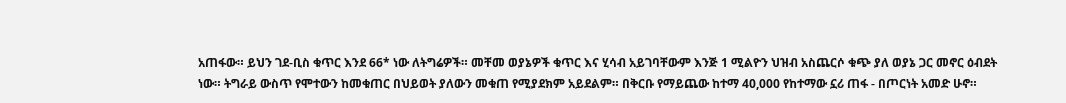አጠፋው። ይህን ገደ-ቢስ ቁጥር እንደ 66* ነው ለትግሬዎች። መቸመ ወያኔዎች ቁጥር እና ሂሳብ አይገባቸውም እንጅ 1 ሚልዮን ህዝብ አስጨርሶ ቁጭ ያለ ወያኔ ጋር መኖር ዕብደት ነው። ትግራይ ውስጥ የሞተውን ከመቁጠር በህይወት ያለውን መቁጠ የሚያደክም አይደልም። በቅርቡ የማይጨው ከተማ 40,000 የከተማው ኗሪ ጠፋ - በጦርነት አመድ ሁኖ።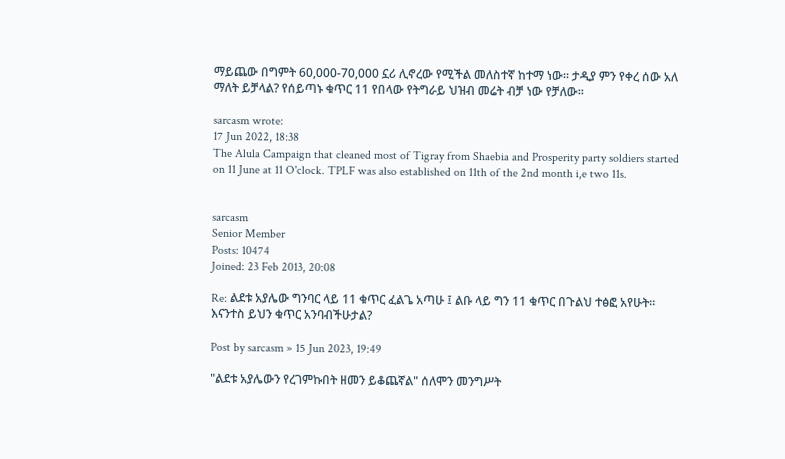ማይጨው በግምት 60,000-70,000 ኗሪ ሊኖረው የሚችል መለስተኛ ከተማ ነው። ታዲያ ምን የቀረ ሰው አለ ማለት ይቻላል? የሰይጣኑ ቁጥር 11 የበላው የትግራይ ህዝብ መሬት ብቻ ነው የቻለው።

sarcasm wrote:
17 Jun 2022, 18:38
The Alula Campaign that cleaned most of Tigray from Shaebia and Prosperity party soldiers started on 11 June at 11 O'clock. TPLF was also established on 11th of the 2nd month i,e two 11s.


sarcasm
Senior Member
Posts: 10474
Joined: 23 Feb 2013, 20:08

Re: ልደቱ አያሌው ግንባር ላይ 11 ቁጥር ፈልጌ አጣሁ ፤ ልቡ ላይ ግን 11 ቁጥር በጉልህ ተፅፎ አየሁት። እናንተስ ይህን ቁጥር አንባብችሁታል?

Post by sarcasm » 15 Jun 2023, 19:49

"ልደቱ አያሌውን የረገምኩበት ዘመን ይቆጨኛል" ሰለሞን መንግሥት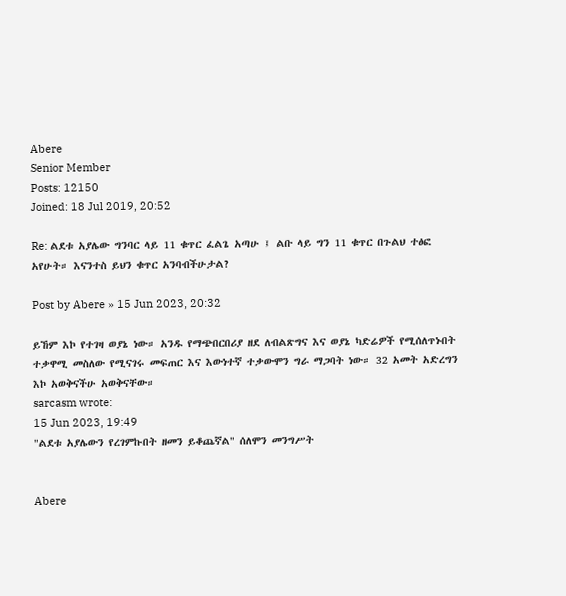Abere
Senior Member
Posts: 12150
Joined: 18 Jul 2019, 20:52

Re: ልደቱ አያሌው ግንባር ላይ 11 ቁጥር ፈልጌ አጣሁ ፤ ልቡ ላይ ግን 11 ቁጥር በጉልህ ተፅፎ አየሁት። እናንተስ ይህን ቁጥር አንባብችሁታል?

Post by Abere » 15 Jun 2023, 20:32

ይኸም እኮ የተገዛ ወያኔ ነው። አንዱ የማጭበርበሪያ ዘደ ለብልጽግና እና ወያኔ ካድሬዎች የሚሰለጥኑበት ተቃዋሚ መስለው የሚናገሩ መፍጠር እና እውነተኛ ተቃውሞን ግራ ማጋባት ነው። 32 አመት አድረግን እኮ አወቅናችሁ አወቅናቸው።
sarcasm wrote:
15 Jun 2023, 19:49
"ልደቱ አያሌውን የረገምኩበት ዘመን ይቆጨኛል" ሰለሞን መንግሥት


Abere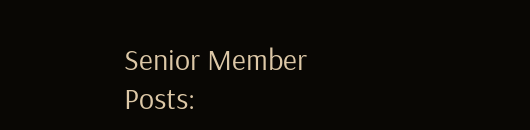Senior Member
Posts: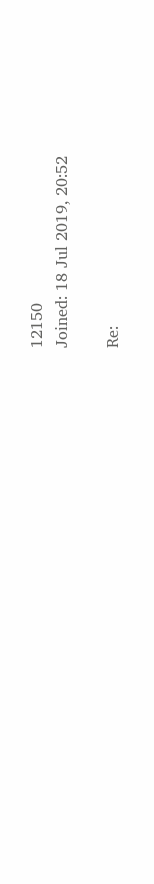12150
Joined: 18 Jul 2019, 20:52

Re: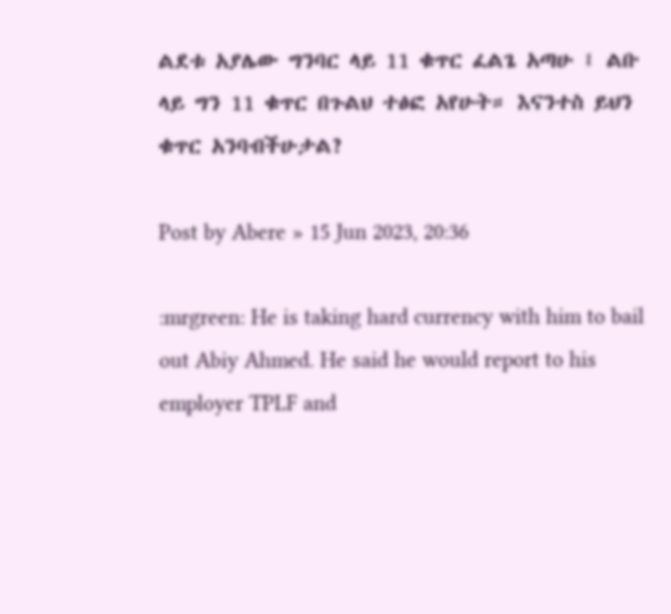ልደቱ አያሌው ግንባር ላይ 11 ቁጥር ፈልጌ አጣሁ ፤ ልቡ ላይ ግን 11 ቁጥር በጉልህ ተፅፎ አየሁት። እናንተስ ይህን ቁጥር አንባብችሁታል?

Post by Abere » 15 Jun 2023, 20:36

:mrgreen: He is taking hard currency with him to bail out Abiy Ahmed. He said he would report to his employer TPLF and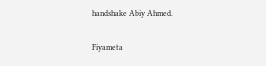handshake Abiy Ahmed.

Fiyameta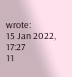wrote:
15 Jan 2022, 17:27
11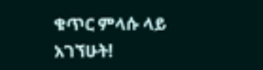ቁጥር ምላሱ ላይ አገኘሁት!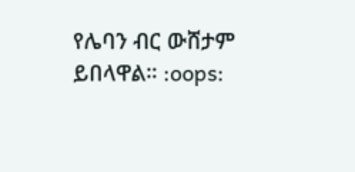የሌባን ብር ውሸታም ይበላዋል። :oops: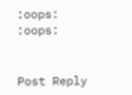:oops: :oops:


Post Reply